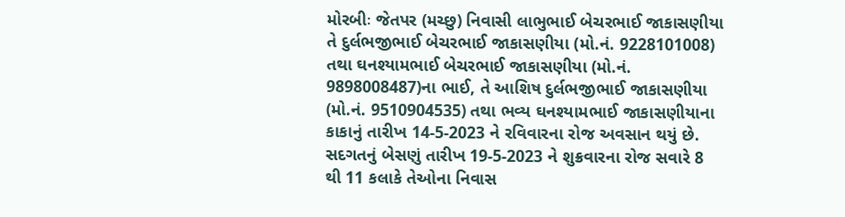મોરબીઃ જેતપર (મચ્છુ) નિવાસી લાભુભાઈ બેચરભાઈ જાકાસણીયા તે દુર્લભજીભાઈ બેચરભાઈ જાકાસણીયા (મો.નં. 9228101008) તથા ઘનશ્યામભાઈ બેચરભાઈ જાકાસણીયા (મો.નં. 9898008487)ના ભાઈ, તે આશિષ દુર્લભજીભાઈ જાકાસણીયા (મો.નં. 9510904535) તથા ભવ્ય ઘનશ્યામભાઈ જાકાસણીયાના કાકાનું તારીખ 14-5-2023 ને રવિવારના રોજ અવસાન થયું છે. સદગતનું બેસણું તારીખ 19-5-2023 ને શુક્રવારના રોજ સવારે 8 થી 11 કલાકે તેઓના નિવાસ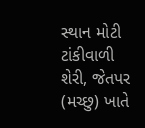સ્થાન મોટી ટાંકીવાળી શેરી, જેતપર (મચ્છુ) ખાતે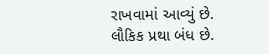રાખવામાં આવ્યું છે. લૌકિક પ્રથા બંધ છે.